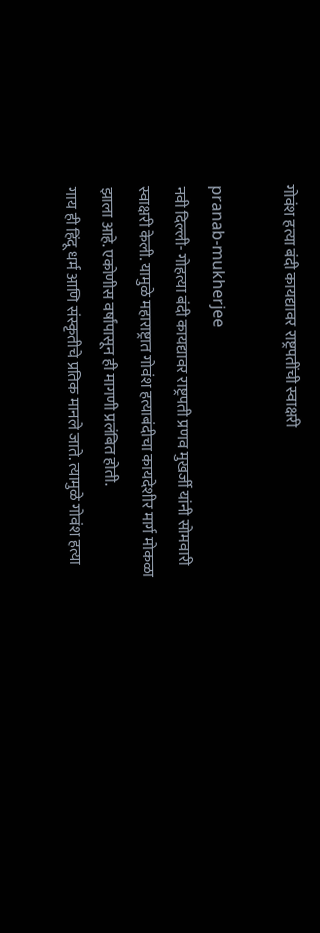गोवंश हत्या बंदी कायद्यावर राष्ट्रपतींची स्वाक्षरी

pranab-mukherjee
नवी दिल्ली- गोहत्या बंदी कायद्यावर राष्ट्रपती प्रणव मुखर्जी यांनी सोमवारी स्वाक्षरी केली. यामुळे महाराष्ट्रात गोवंश हत्याबंदीचा कायदेशीर मार्ग मोकळा झाला आहे. एकोणीस वर्षांपासून ही मागणी प्रलंबित होती.
गाय ही हिंदू धर्म आणि संस्कृतीचे प्रतिक मानले जाते. त्यामुळे गोवंश हत्या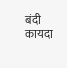बंदी कायदा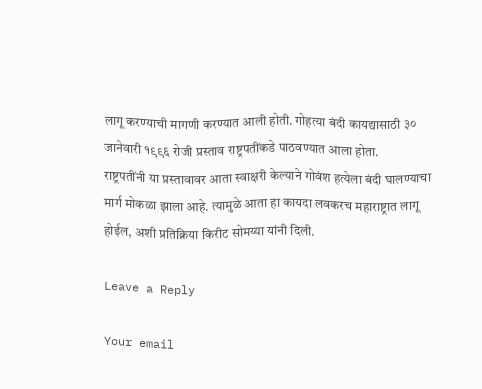लागू करण्‍याची मागणी करण्यात आली होती. गोहत्या बंदी कायद्यासाठी ३० जानेवारी १९९६ रोजी प्रस्ताव राष्ट्रपतींकडे पाठवण्यात आला होता.
राष्ट्रपतींनी या प्रस्तावावर आता स्वाक्षरी केल्याने गोवंश हत्येला बंदी घालण्याचा मार्ग मोकळा झाला आहे. त्यामुळे आता हा कायदा लवकरच महाराष्ट्रात लागू होईल, अशी प्रतिक्रिया किरीट सोमय्या यांनी दिली.

Leave a Reply

Your email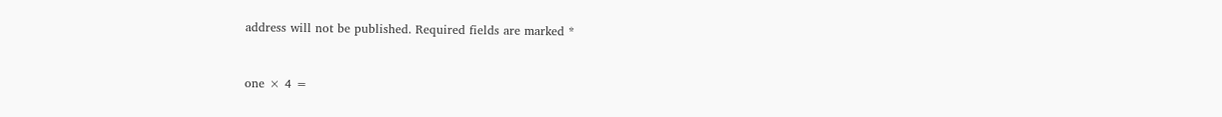address will not be published. Required fields are marked *


one × 4 =